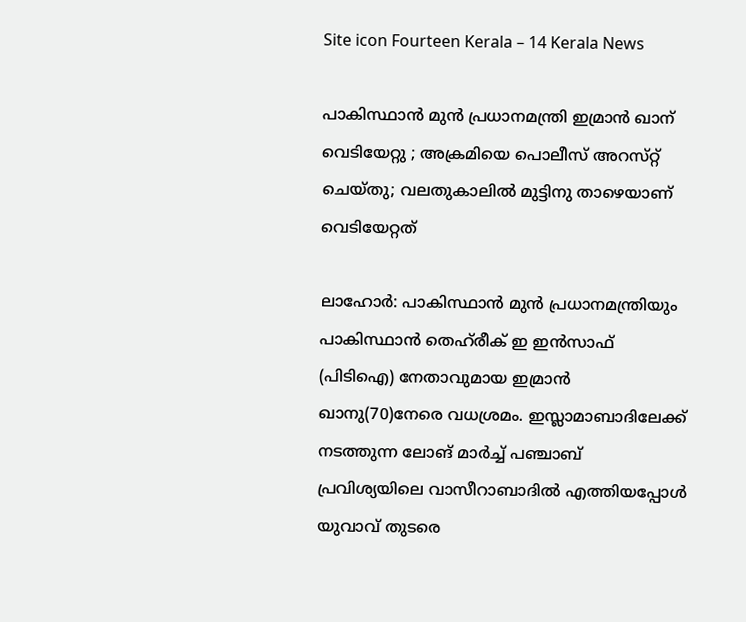Site icon Fourteen Kerala – 14 Kerala News

പാകിസ്ഥാൻ മുൻ പ്രധാനമന്ത്രി ഇമ്രാന്‍ ഖാന് വെടിയേറ്റു ; അക്രമിയെ പൊലീസ്‌ അറസ്‌റ്റ്‌ ചെയ്തു; വലതുകാലിൽ മുട്ടിനു താഴെയാണ് വെടിയേറ്റത്

ലാഹോർ: പാകിസ്ഥാൻ മുൻ പ്രധാനമന്ത്രിയും പാകിസ്ഥാൻ തെഹ്‌രീക്‌ ഇ ഇൻസാഫ്‌ (പിടിഐ) നേതാവുമായ ഇമ്രാൻ ഖാനു(70)നേരെ വധശ്രമം. ഇസ്ലാമാബാദിലേക്ക്‌ നടത്തുന്ന ലോങ്‌ മാർച്ച്‌ പഞ്ചാബ് പ്രവിശ്യയിലെ വാസീറാബാദിൽ എത്തിയപ്പോൾ യുവാവ്‌ തുടരെ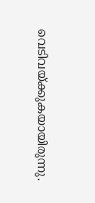വെടിവയ്ക്കുകയായിരുന്നു.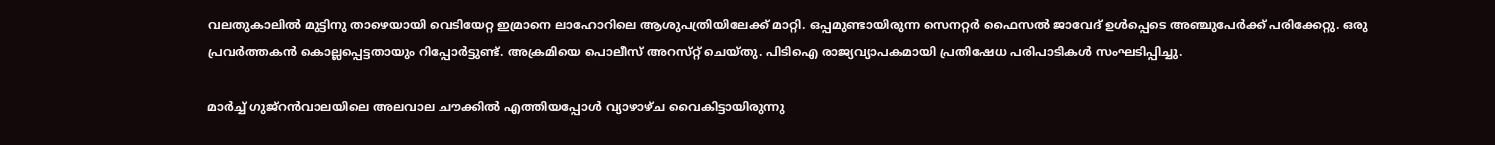വലതുകാലിൽ മുട്ടിനു താഴെയായി വെടിയേറ്റ ഇമ്രാനെ ലാഹോറിലെ ആശുപത്രിയിലേക്ക്‌ മാറ്റി. ഒപ്പമുണ്ടായിരുന്ന സെനറ്റർ ഫൈസൽ ജാവേദ്‌ ഉൾപ്പെടെ അഞ്ചുപേർക്ക്‌ പരിക്കേറ്റു. ഒരു പ്രവർത്തകൻ കൊല്ലപ്പെട്ടതായും റിപ്പോർട്ടുണ്ട്‌. അക്രമിയെ പൊലീസ്‌ അറസ്‌റ്റ്‌ ചെയ്തു. പിടിഐ രാജ്യവ്യാപകമായി പ്രതിഷേധ പരിപാടികള്‍ സംഘടിപ്പിച്ചു.

മാർച്ച്‌ ഗുജ്‌റൻവാലയിലെ അലവാല ചൗക്കിൽ എത്തിയപ്പോൾ വ്യാഴാഴ്ച വൈകിട്ടായിരുന്നു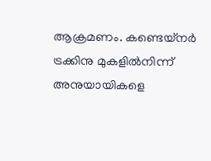ആക്രമണം. കണ്ടെയ്‌നർ ട്രക്കിനു മുകളിൽനിന്ന്‌ അനുയായികളെ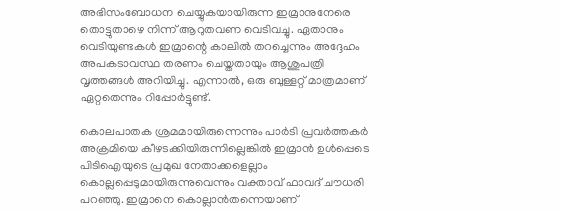അഭിസംബോധന ചെയ്യുകയായിരുന്ന ഇമ്രാനുനേരെ തൊട്ടുതാഴെ നിന്ന്‌ ആറുതവണ വെടിവച്ചു. ഏതാനും വെടിയുണ്ടകൾ ഇമ്രാന്റെ കാലിൽ തറച്ചെന്നും അദ്ദേഹം അപകടാവസ്ഥ തരണം ചെയ്തതായും ആശുപത്രി വൃത്തങ്ങൾ അറിയിച്ചു. എന്നാൽ, ഒരു ബുള്ളറ്റ്‌ മാത്രമാണ്‌ ഏറ്റതെന്നും റിപ്പോർട്ടുണ്ട്‌.

കൊലപാതക ശ്രമമായിരുന്നെന്നും പാർടി പ്രവർത്തകർ അക്രമിയെ കീഴടക്കിയിരുന്നില്ലെങ്കിൽ ഇമ്രാൻ ഉൾപ്പെടെ പിടിഐയുടെ പ്രമുഖ നേതാക്കളെല്ലാം കൊല്ലപ്പെടുമായിരുന്നുവെന്നും വക്താവ്‌ ഫാവദ്‌ ചൗധരി പറഞ്ഞു. ഇമ്രാനെ കൊല്ലാൻതന്നെയാണ്‌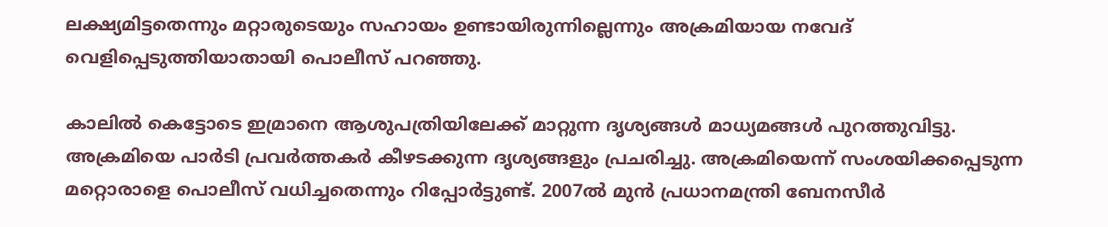ലക്ഷ്യമിട്ടതെന്നും മറ്റാരുടെയും സഹായം ഉണ്ടായിരുന്നില്ലെന്നും അക്രമിയായ നവേദ്‌ വെളിപ്പെടുത്തിയാതായി പൊലീസ്‌ പറഞ്ഞു.

കാലിൽ കെട്ടോടെ ഇമ്രാനെ ആശുപത്രിയിലേക്ക്‌ മാറ്റുന്ന ദൃശ്യങ്ങൾ മാധ്യമങ്ങൾ പുറത്തുവിട്ടു. അക്രമിയെ പാർടി പ്രവർത്തകർ കീഴടക്കുന്ന ദൃശ്യങ്ങളും പ്രചരിച്ചു. അക്രമിയെന്ന്‌ സംശയിക്കപ്പെടുന്ന മറ്റൊരാളെ പൊലീസ്‌ വധിച്ചതെന്നും റിപ്പോർട്ടുണ്ട്‌. 2007ൽ മുൻ പ്രധാനമന്ത്രി ബേനസീർ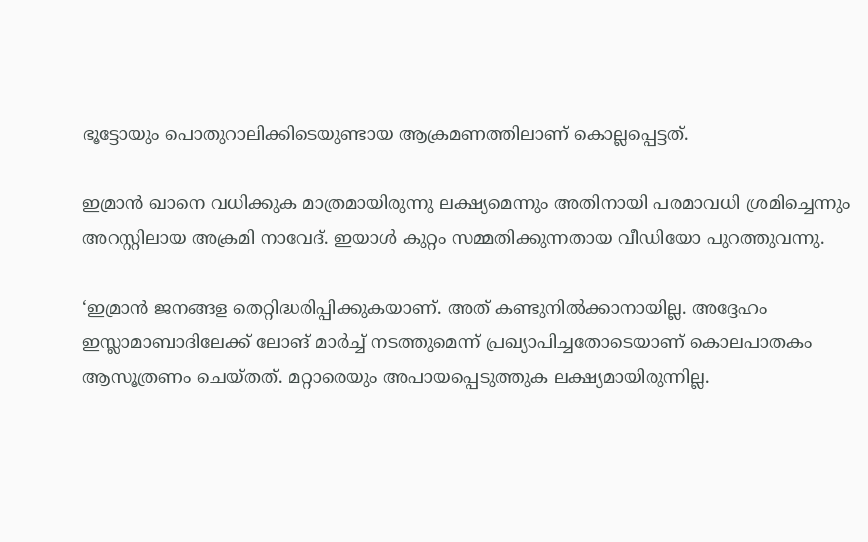ഭൂട്ടോയും പൊതുറാലിക്കിടെയുണ്ടായ ആക്രമണത്തിലാണ്‌ കൊല്ലപ്പെട്ടത്‌.

ഇമ്രാൻ ഖാനെ വധിക്കുക മാത്രമായിരുന്നു ലക്ഷ്യമെന്നും അതിനായി പരമാവധി ശ്രമിച്ചെന്നും അറസ്റ്റിലായ അക്രമി നാവേദ്‌. ഇയാൾ കുറ്റം സമ്മതിക്കുന്നതായ വീഡിയോ പുറത്തുവന്നു.

‘ഇമ്രാൻ ജനങ്ങള തെറ്റിദ്ധരിപ്പിക്കുകയാണ്‌. അത്‌ കണ്ടുനിൽക്കാനായില്ല. അദ്ദേഹം ഇസ്ലാമാബാദിലേക്ക്‌ ലോങ്‌ മാർച്ച്‌ നടത്തുമെന്ന്‌ പ്രഖ്യാപിച്ചതോടെയാണ്‌ കൊലപാതകം ആസൂത്രണം ചെയ്തത്‌. മറ്റാരെയും അപായപ്പെടുത്തുക ലക്ഷ്യമായിരുന്നില്ല.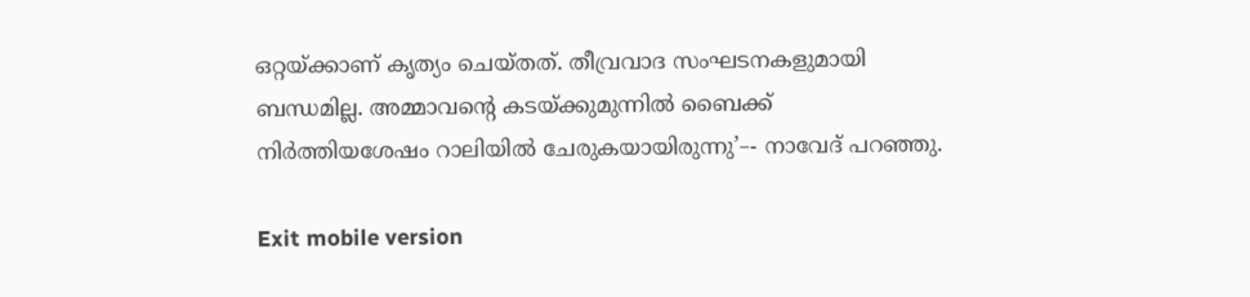ഒറ്റയ്ക്കാണ്‌ കൃത്യം ചെയ്തത്‌. തീവ്രവാദ സംഘടനകളുമായി ബന്ധമില്ല. അമ്മാവന്റെ കടയ്ക്കുമുന്നിൽ ബൈക്ക്‌ നിർത്തിയശേഷം റാലിയിൽ ചേരുകയായിരുന്നു’–- നാവേദ്‌ പറഞ്ഞു.

Exit mobile version